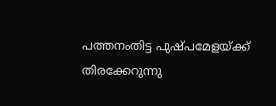പത്തനംതിട്ട പുഷ്പമേളയ്ക്ക് തിരക്കേറുന്നു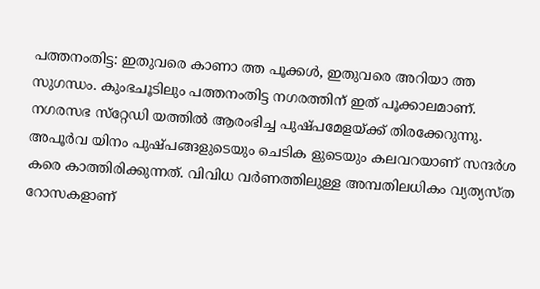പത്തനംതിട്ട: ഇതുവരെ കാണാ ത്ത പൂക്കള്‍, ഇതുവരെ അറിയാ ത്ത സുഗന്ധം. കുംഭചൂടിലും പത്തനംതിട്ട നഗരത്തിന് ഇത് പൂക്കാലമാണ്. നഗരസഭ സ്‌റ്റേഡി യത്തില്‍ ആരംഭിച്ച പുഷ്പമേളയ്ക്ക് തിരക്കേറുന്നു. അപൂര്‍വ യിനം പുഷ്പങ്ങളുടെയും ചെടിക ളുടെയും കലവറയാണ് സന്ദര്‍ശ കരെ കാത്തിരിക്കുന്നത്. വിവിധ വര്‍ണത്തിലുള്ള അമ്പതിലധികം വ്യത്യസ്ത റോസകളാണ്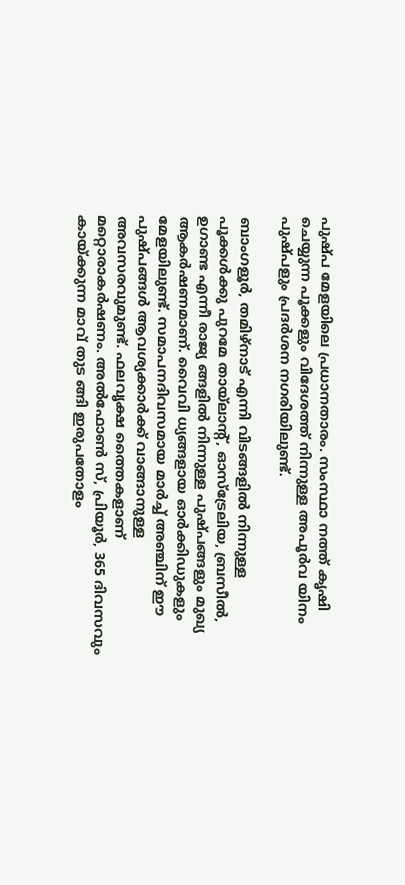പുഷ്പ മേളയിലെ പ്രധാനതാരം. സംസ്ഥാ നത്ത് കൃഷി ചെയ്യുന്ന പൂക്കളും വിദേശത്ത് നിന്നുള്ള അപൂര്‍വ യിനം പുഷ്പളും പ്രദര്‍ശന നഗരിയിലുണ്ട്.

ബാംഗളൂര്‍, തമിഴ്‌നാട് എന്നി വിടങ്ങളില്‍ നിന്നുള്ള പൂക്കള്‍ക്കു പുറമേ തായ്‌ലാന്റ്, ഓസ്‌ട്രേലിയ, ബ്രസീല്‍, ഉഗാണ്ട എന്നീ രാജ്യ ങ്ങളില്‍ നിന്നുള്ള പുഷ്പങ്ങളും മുഖ്യ ആകര്‍ഷണമാണ്. വൈവി ധ്യങ്ങളായ ഓര്‍ക്കിഡുകളും മേളയിലുണ്ട്. സമാപനദിവസമായ മാര്‍ച്ച് അഞ്ചിന് ഈ പുഷ്പങ്ങള്‍ ആവശ്യക്കാര്‍ക്ക് വാങ്ങാനുള്ള അവസരവുമുണ്ട്. ഫലവൃക്ഷ ത്തൈകളാണ് മറ്റൊരാകര്‍ഷണം. അല്‍ഫോണ്‍ സ്, പ്രിയൂര്‍, 365 ദിവസവും കായ്ക്കുന്ന മാവ് തുട ങ്ങി ഇരുപതോളം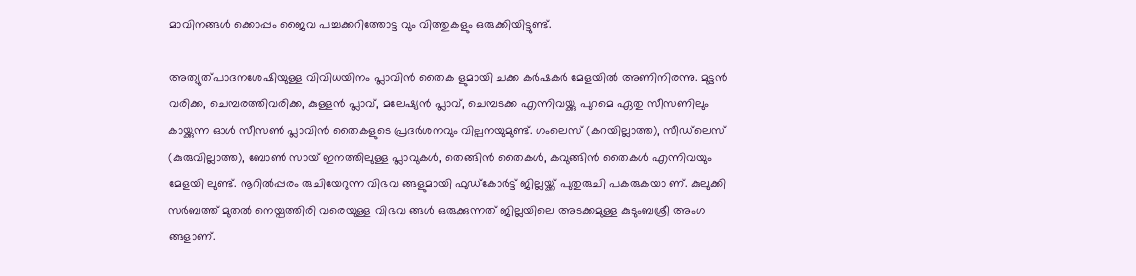മാവിനങ്ങള്‍ ക്കൊപ്പം ജൈവ പച്ചക്കറിത്തോട്ട വും വിത്തുകളും ഒരുക്കിയിട്ടുണ്ട്.

അത്യുത്പാദനശേഷിയുള്ള വിവിധയിനം പ്ലാവിന്‍ തൈക ളുമായി ചക്ക കര്‍ഷകര്‍ മേളയില്‍ അണിനിരന്നു. മുട്ടന്‍ വരിക്ക, ചെമ്പരത്തിവരിക്ക, കുള്ളന്‍ പ്ലാവ്, മലേഷ്യന്‍ പ്ലാവ്, ചെമ്പടക്ക എന്നിവയ്ക്കു പുറമെ ഏതു സീസണിലും കായ്ക്കുന്ന ഓള്‍ സീസണ്‍ പ്ലാവിന്‍ തൈകളുടെ പ്രദര്‍ശനവും വില്പനയുമുണ്ട്. ഗംലെസ് (കറയില്ലാത്ത), സീഡ്‌ലെസ് (കുരുവില്ലാത്ത), ബോണ്‍ സായ് ഇനത്തിലുള്ള പ്ലാവുകള്‍, തെങ്ങിന്‍ തൈകള്‍, കവുങ്ങിന്‍ തൈകള്‍ എന്നിവയും മേളയി ലുണ്ട്. നൂറില്‍പ്പരം രുചിയേറുന്ന വിഭവ ങ്ങളുമായി ഫുഡ്‌കോര്‍ട്ട് ജില്ലയ്ക്ക് പുതുരുചി പകരുകയാ ണ്. കുലുക്കി സര്‍ബത്ത് മുതല്‍ നെയ്പത്തിരി വരെയുള്ള വിഭവ ങ്ങള്‍ ഒരുക്കുന്നത് ജില്ലയിലെ അടക്കമുള്ള കുടുംബശ്രീ അംഗ ങ്ങളാണ്.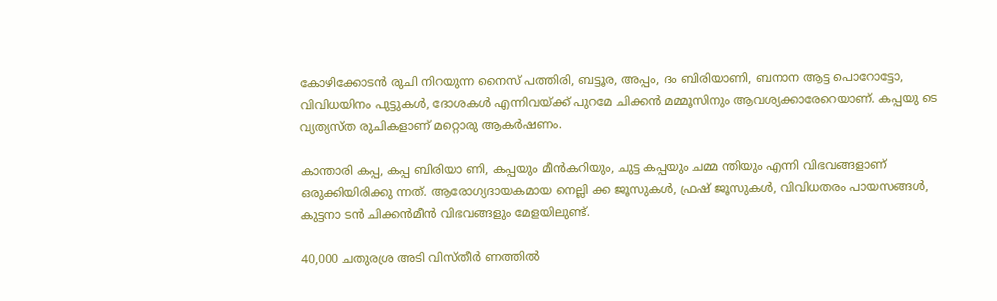കോഴിക്കോടന്‍ രുചി നിറയുന്ന നൈസ് പത്തിരി, ബട്ടൂര, അപ്പം, ദം ബിരിയാണി, ബനാന ആട്ട പൊറോട്ടോ, വിവിധയിനം പുട്ടുകള്‍, ദോശകള്‍ എന്നിവയ്ക്ക് പുറമേ ചിക്കന്‍ മമ്മൂസിനും ആവശ്യക്കാരേറെയാണ്. കപ്പയു ടെ വ്യത്യസ്ത രുചികളാണ് മറ്റൊരു ആകര്‍ഷണം.

കാന്താരി കപ്പ, കപ്പ ബിരിയാ ണി, കപ്പയും മീന്‍കറിയും, ചുട്ട കപ്പയും ചമ്മ ന്തിയും എന്നി വിഭവങ്ങളാണ് ഒരുക്കിയിരിക്കു ന്നത്. ആരോഗ്യദായകമായ നെല്ലി ക്ക ജൂസുകള്‍, ഫ്രഷ് ജൂസുകള്‍, വിവിധതരം പായസങ്ങള്‍, കുട്ടനാ ടന്‍ ചിക്കന്‍മീന്‍ വിഭവങ്ങളും മേളയിലുണ്ട്.

40,000 ചതുരശ്ര അടി വിസ്തീര്‍ ണത്തില്‍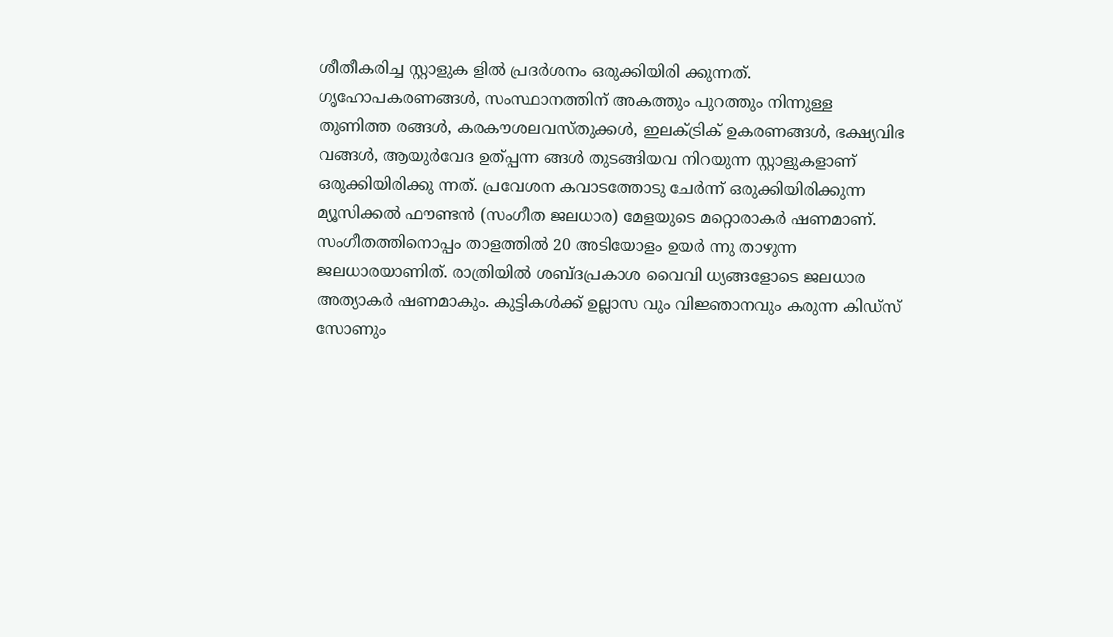ശീതീകരിച്ച സ്റ്റാളുക ളില്‍ പ്രദര്‍ശനം ഒരുക്കിയിരി ക്കുന്നത്. ഗൃഹോപകരണങ്ങള്‍, സംസ്ഥാനത്തിന് അകത്തും പുറത്തും നിന്നുള്ള തുണിത്ത രങ്ങള്‍, കരകൗശലവസ്തുക്കള്‍, ഇലക്ട്രിക് ഉകരണങ്ങള്‍, ഭക്ഷ്യവിഭ വങ്ങള്‍, ആയുര്‍വേദ ഉത്പ്പന്ന ങ്ങള്‍ തുടങ്ങിയവ നിറയുന്ന സ്റ്റാളുകളാണ് ഒരുക്കിയിരിക്കു ന്നത്. പ്രവേശന കവാടത്തോടു ചേര്‍ന്ന് ഒരുക്കിയിരിക്കുന്ന മ്യൂസിക്കല്‍ ഫൗണ്ടന്‍ (സംഗീത ജലധാര) മേളയുടെ മറ്റൊരാകര്‍ ഷണമാണ്. സംഗീതത്തിനൊപ്പം താളത്തില്‍ 20 അടിയോളം ഉയര്‍ ന്നു താഴുന്ന ജലധാരയാണിത്. രാത്രിയില്‍ ശബ്ദപ്രകാശ വൈവി ധ്യങ്ങളോടെ ജലധാര അത്യാകര്‍ ഷണമാകും. കുട്ടികള്‍ക്ക് ഉല്ലാസ വും വിജ്ഞാനവും കരുന്ന കിഡ്‌സ് സോണും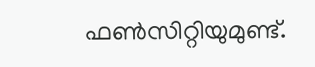ഫണ്‍സിറ്റിയുമുണ്ട്.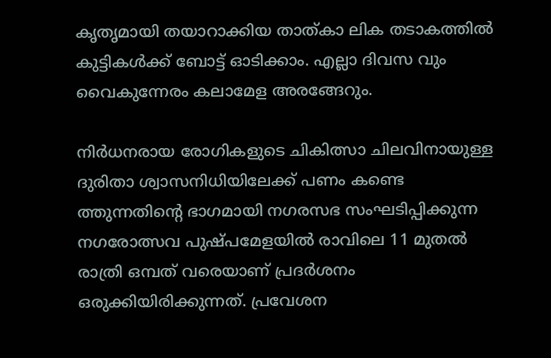കൃതൃമായി തയാറാക്കിയ താത്കാ ലിക തടാകത്തില്‍ കുട്ടികള്‍ക്ക് ബോട്ട് ഓടിക്കാം. എല്ലാ ദിവസ വും വൈകുന്നേരം കലാമേള അരങ്ങേറും.

നിര്‍ധനരായ രോഗികളുടെ ചികിത്സാ ചിലവിനായുള്ള ദുരിതാ ശ്വാസനിധിയിലേക്ക് പണം കണ്ടെ ത്തുന്നതിന്റെ ഭാഗമായി നഗരസഭ സംഘടിപ്പിക്കുന്ന നഗരോത്സവ പുഷ്പമേളയില്‍ രാവിലെ 11 മുതല്‍ രാത്രി ഒമ്പത് വരെയാണ് പ്രദര്‍ശനം ഒരുക്കിയിരിക്കുന്നത്. പ്രവേശന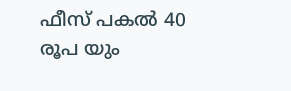ഫീസ് പകല്‍ 40 രൂപ യും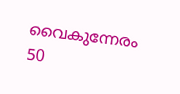വൈകുന്നേരം 50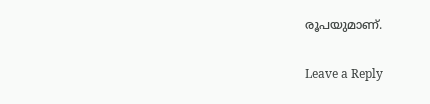രൂപയുമാണ്.

Leave a Reply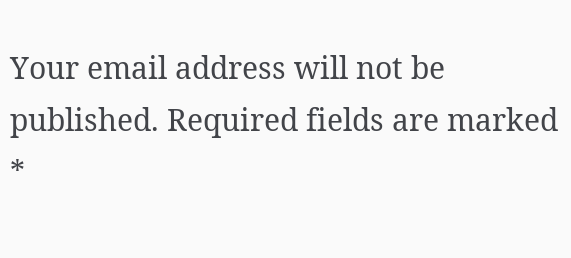Your email address will not be published. Required fields are marked *